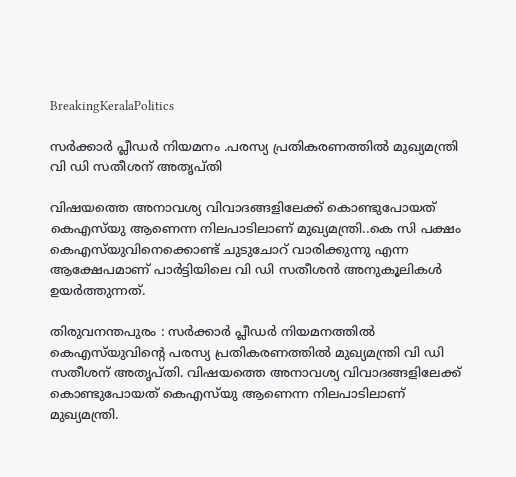BreakingKeralaPolitics

സര്‍ക്കാര്‍ പ്ലീഡര്‍ നിയമനം .പരസ്യ പ്രതികരണത്തില്‍ മുഖ്യമന്ത്രി വി ഡി സതീശന് അതൃപ്തി

വിഷയത്തെ അനാവശ്യ വിവാദങ്ങളിലേക്ക് കൊണ്ടുപോയത് കെഎസ്‌യു ആണെന്ന നിലപാടിലാണ് മുഖ്യമന്ത്രി..കെ സി പക്ഷം കെഎസ്‌യുവിനെക്കൊണ്ട് ചുടുചോറ് വാരിക്കുന്നു എന്ന ആക്ഷേപമാണ് പാര്‍ട്ടിയിലെ വി ഡി സതീശന്‍ അനുകൂലികള്‍ ഉയര്‍ത്തുന്നത്.

തിരുവനന്തപുരം : സര്‍ക്കാര്‍ പ്ലീഡര്‍ നിയമനത്തില്‍ കെഎസ്‌യുവിന്റെ പരസ്യ പ്രതികരണത്തില്‍ മുഖ്യമന്ത്രി വി ഡി സതീശന് അതൃപ്തി. വിഷയത്തെ അനാവശ്യ വിവാദങ്ങളിലേക്ക് കൊണ്ടുപോയത് കെഎസ്‌യു ആണെന്ന നിലപാടിലാണ് മുഖ്യമന്ത്രി.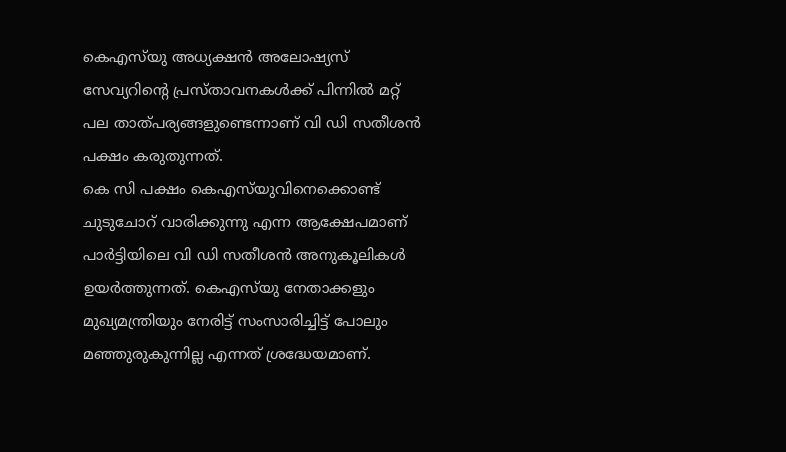കെഎസ്‌യു അധ്യക്ഷന്‍ അലോഷ്യസ് സേവ്യറിന്റെ പ്രസ്താവനകള്‍ക്ക് പിന്നില്‍ മറ്റ് പല താത്പര്യങ്ങളുണ്ടെന്നാണ് വി ഡി സതീശന്‍ പക്ഷം കരുതുന്നത്.
കെ സി പക്ഷം കെഎസ്‌യുവിനെക്കൊണ്ട് ചുടുചോറ് വാരിക്കുന്നു എന്ന ആക്ഷേപമാണ് പാര്‍ട്ടിയിലെ വി ഡി സതീശന്‍ അനുകൂലികള്‍ ഉയര്‍ത്തുന്നത്. കെഎസ്‌യു നേതാക്കളും മുഖ്യമന്ത്രിയും നേരിട്ട് സംസാരിച്ചിട്ട് പോലും മഞ്ഞുരുകുന്നില്ല എന്നത് ശ്രദ്ധേയമാണ്.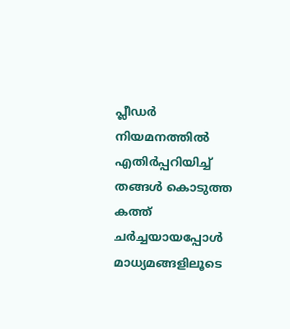പ്ലീഡര്‍ നിയമനത്തില്‍ എതിര്‍പ്പറിയിച്ച് തങ്ങള്‍ കൊടുത്ത കത്ത് ചര്‍ച്ചയായപ്പോള്‍ മാധ്യമങ്ങളിലൂടെ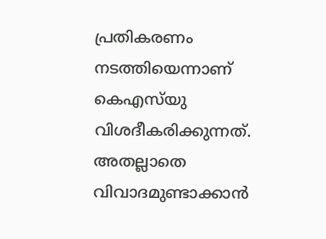പ്രതികരണം നടത്തിയെന്നാണ് കെഎസ്‌യു വിശദീകരിക്കുന്നത്. അതല്ലാതെ വിവാദമുണ്ടാക്കാന്‍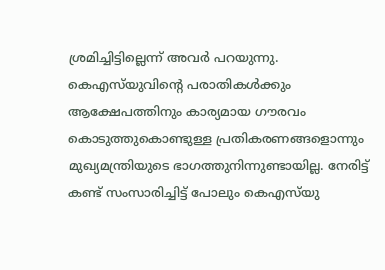ശ്രമിച്ചിട്ടില്ലെന്ന് അവര്‍ പറയുന്നു. കെഎസ്‌യുവിന്റെ പരാതികള്‍ക്കും ആക്ഷേപത്തിനും കാര്യമായ ഗൗരവം കൊടുത്തുകൊണ്ടുള്ള പ്രതികരണങ്ങളൊന്നും മുഖ്യമന്ത്രിയുടെ ഭാഗത്തുനിന്നുണ്ടായില്ല. നേരിട്ട് കണ്ട് സംസാരിച്ചിട്ട് പോലും കെഎസ്‌യു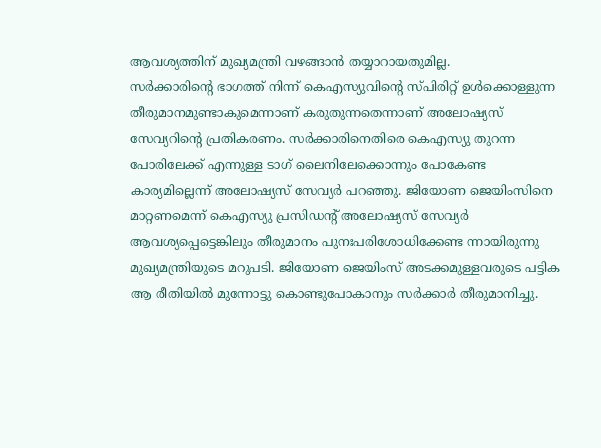ആവശ്യത്തിന് മുഖ്യമന്ത്രി വഴങ്ങാന്‍ തയ്യാറായതുമില്ല.
സര്‍ക്കാരിന്റെ ഭാഗത്ത് നിന്ന് കെഎസ്യുവിന്റെ സ്പിരിറ്റ് ഉള്‍ക്കൊള്ളുന്ന തീരുമാനമുണ്ടാകുമെന്നാണ് കരുതുന്നതെന്നാണ് അലോഷ്യസ് സേവ്യറിന്റെ പ്രതികരണം. സര്‍ക്കാരിനെതിരെ കെഎസ്യു തുറന്ന പോരിലേക്ക് എന്നുള്ള ടാഗ് ലൈനിലേക്കൊന്നും പോകേണ്ട കാര്യമില്ലെന്ന് അലോഷ്യസ് സേവ്യര്‍ പറഞ്ഞു. ജിയോണ ജെയിംസിനെ മാറ്റണമെന്ന് കെഎസ്യു പ്രസിഡന്റ് അലോഷ്യസ് സേവ്യര്‍ ആവശ്യപ്പെട്ടെങ്കിലും തീരുമാനം പുനഃപരിശോധിക്കേണ്ട ന്നായിരുന്നു മുഖ്യമന്ത്രിയുടെ മറുപടി. ജിയോണ ജെയിംസ് അടക്കമുള്ളവരുടെ പട്ടിക ആ രീതിയില്‍ മുന്നോട്ടു കൊണ്ടുപോകാനും സര്‍ക്കാര്‍ തീരുമാനിച്ചു.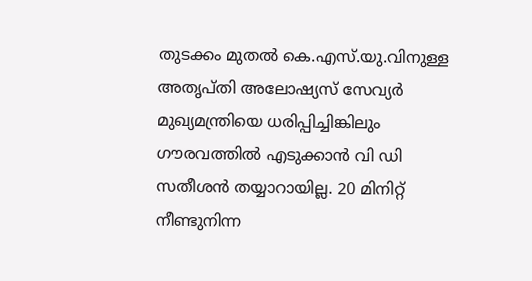തുടക്കം മുതല്‍ കെ.എസ്.യു.വിനുള്ള അതൃപ്തി അലോഷ്യസ് സേവ്യര്‍ മുഖ്യമന്ത്രിയെ ധരിപ്പിച്ചിങ്കിലും ഗൗരവത്തില്‍ എടുക്കാന്‍ വി ഡി സതീശന്‍ തയ്യാറായില്ല. 20 മിനിറ്റ് നീണ്ടുനിന്ന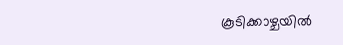കൂടിക്കാഴ്ചയില്‍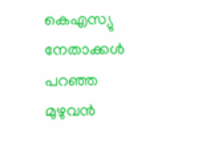കെഎസ്യു നേതാക്കള്‍ പറഞ്ഞ മുഴുവന്‍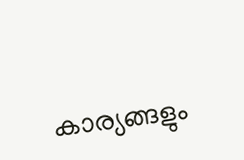കാര്യങ്ങളും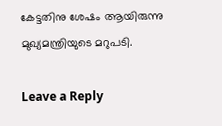കേട്ടതിനു ശേഷം ആയിരുന്നു മുഖ്യമന്ത്രിയുടെ മറുപടി.

Leave a Reply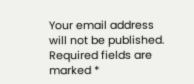Your email address will not be published. Required fields are marked *